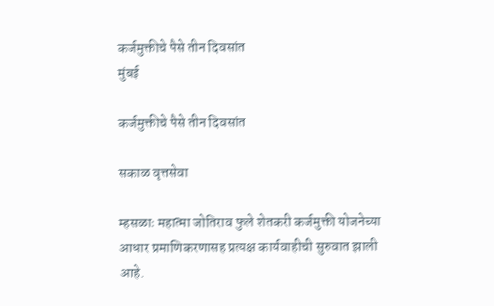कर्जमुक्तीचे पैसे तीन दिवसांत
मुंबई

कर्जमुक्तीचे पैसे तीन दिवसांत

सकाळ वृत्तसेवा

म्हसळाः महात्मा जोतिराव फुले शेतकरी कर्जमुक्ती योजनेच्या आधार प्रमाणिकरणासह प्रत्यक्ष कार्यवाहीची सुरुवात झाली आहे.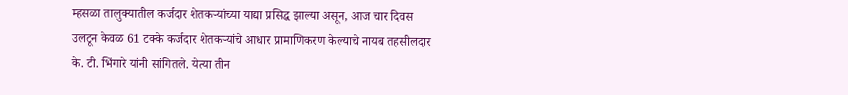म्हसळा तालुक्‍यातील कर्जदार शेतकऱ्यांच्या याद्या प्रसिद्ध झाल्या असून, आज चार दिवस उलटून केवळ 61 टक्के कर्जदार शेतकऱ्यांचे आधार प्रामाणिकरण केल्याचे नायब तहसीलदार के. टी. भिंगारे यांनी सांगितले. येत्या तीन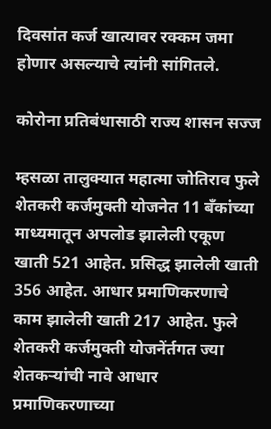दिवसांत कर्ज खात्यावर रक्‍कम जमा होणार असल्याचे त्यांनी सांगितले.

कोरोना प्रतिबंधासाठी राज्य शासन सज्ज

म्हसळा तालुक्‍यात महात्मा जोतिराव फुले शेतकरी कर्जमुक्ती योजनेत 11 बॅंकांच्या माध्यमातून अपलोड झालेली एकूण खाती 521 आहेत. प्रसिद्ध झालेली खाती 356 आहेत. आधार प्रमाणिकरणाचे काम झालेली खाती 217 आहेत. फुले शेतकरी कर्जमुक्ती योजनेंर्तगत ज्या शेतकऱ्यांची नावे आधार प्रमाणिकरणाच्या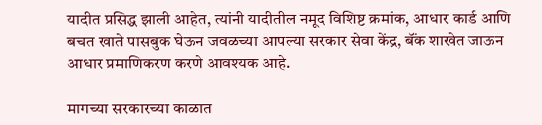यादीत प्रसिद्ध झाली आहेत, त्यांनी यादीतील नमूद विशिष्ट क्रमांक, आधार कार्ड आणि बचत खाते पासबुक घेऊन जवळच्या आपल्या सरकार सेवा केंद्र, बॅंक शाखेत जाऊन आधार प्रमाणिकरण करणे आवश्‍यक आहे.

मागच्या सरकारच्या काळात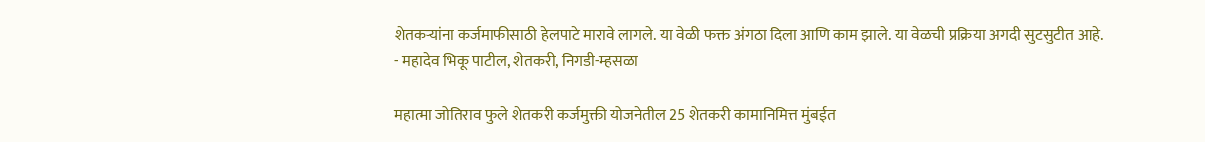शेतकऱ्यांना कर्जमाफीसाठी हेलपाटे मारावे लागले. या वेळी फक्त अंगठा दिला आणि काम झाले. या वेळची प्रक्रिया अगदी सुटसुटीत आहे.
- महादेव भिकू पाटील, शेतकरी, निगडी-म्हसळा

महात्मा जोतिराव फुले शेतकरी कर्जमुक्ती योजनेतील 25 शेतकरी कामानिमित्त मुंबईत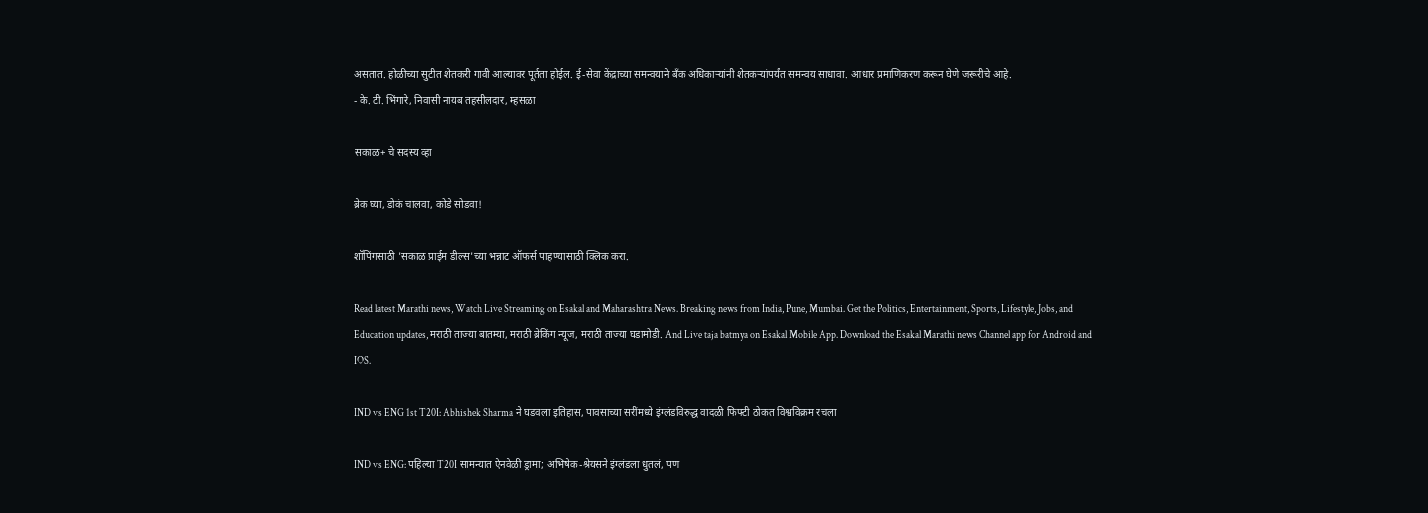असतात. होळीच्या सुटीत शेतकरी गावी आल्यावर पूर्तता होईल. ई-सेवा केंद्राच्या समन्वयाने बॅंक अधिकाऱ्यांनी शेतकऱ्यांपर्यंत समन्वय साधावा. आधार प्रमाणिकरण करून घेणे जरूरीचे आहे.
- के. टी. भिंगारे, निवासी नायब तहसीलदार, म्हसळा

सकाळ+ चे सदस्य व्हा

ब्रेक घ्या, डोकं चालवा, कोडे सोडवा!

शॉपिंगसाठी 'सकाळ प्राईम डील्स'च्या भन्नाट ऑफर्स पाहण्यासाठी क्लिक करा.

Read latest Marathi news, Watch Live Streaming on Esakal and Maharashtra News. Breaking news from India, Pune, Mumbai. Get the Politics, Entertainment, Sports, Lifestyle, Jobs, and Education updates, मराठी ताज्या बातम्या, मराठी ब्रेकिंग न्यूज, मराठी ताज्या घडामोडी. And Live taja batmya on Esakal Mobile App. Download the Esakal Marathi news Channel app for Android and IOS.

IND vs ENG 1st T20I: Abhishek Sharma ने घडवला इतिहास, पावसाच्या सरींमध्ये इंग्लंडविरुद्ध वादळी फिफ्टी ठोकत विश्वविक्रम रचला

IND vs ENG: पहिल्या T20I सामन्यात ऐनवेळी ड्रामा; अभिषेक-श्रेयसने इंग्लंडला धुतलं, पण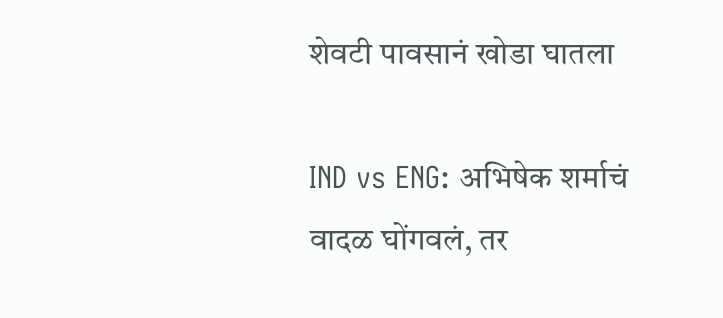शेवटी पावसानं खोडा घातला

IND vs ENG: अभिषेक शर्माचं वादळ घोंगवलं, तर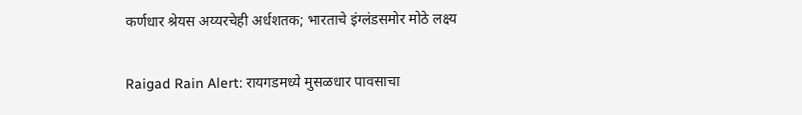कर्णधार श्रेयस अय्यरचेही अर्धशतक; भारताचे इंग्लंडसमोर मोठे लक्ष्य

Raigad Rain Alert: रायगडमध्ये मुसळधार पावसाचा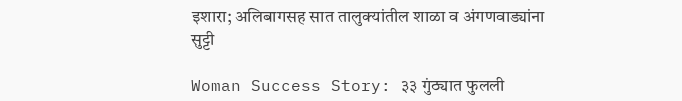इशारा; अलिबागसह सात तालुक्यांतील शाळा व अंगणवाड्यांना सुट्टी

Woman Success Story: ३३ गुंठ्यात फुलली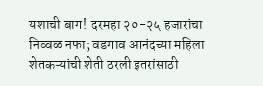यशाची बाग! दरमहा २०-२५ हजारांचा निव्वळ नफा; वडगाव आनंदच्या महिला शेतकऱ्यांची शेती ठरली इतरांसाठी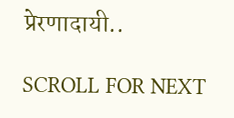प्रेरणादायी..

SCROLL FOR NEXT